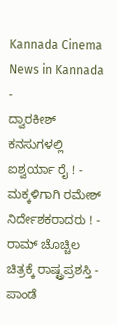Kannada Cinema News in Kannada
-
ದ್ವಾರಕೀಶ್ ಕನಸುಗಳಲ್ಲಿ ಐಶ್ವರ್ಯಾ ರೈ ! -
ಮಕ್ಕಳಿಗಾಗಿ ರಮೇಶ್ ನಿರ್ದೇಶಕರಾದರು ! -
ರಾಮ್ ಚೊಚ್ಚಿಲ ಚಿತ್ರಕ್ಕೆ ರಾಷ್ಟ್ರಪ್ರಶಸ್ತಿ -
ಪಾಂಡೆ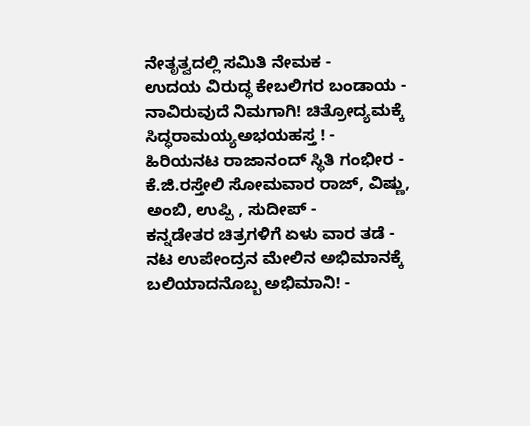ನೇತೃತ್ವದಲ್ಲಿ ಸಮಿತಿ ನೇಮಕ -
ಉದಯ ವಿರುದ್ಧ ಕೇಬಲಿಗರ ಬಂಡಾಯ -
ನಾವಿರುವುದೆ ನಿಮಗಾಗಿ! ಚಿತ್ರೋದ್ಯಮಕ್ಕೆ ಸಿದ್ಧರಾಮಯ್ಯಅಭಯಹಸ್ತ ! -
ಹಿರಿಯನಟ ರಾಜಾನಂದ್ ಸ್ಥಿತಿ ಗಂಭೀರ -
ಕೆ.ಜಿ.ರಸ್ತೇಲಿ ಸೋಮವಾರ ರಾಜ್, ವಿಷ್ಣು, ಅಂಬಿ, ಉಪ್ಪಿ , ಸುದೀಪ್ -
ಕನ್ನಡೇತರ ಚಿತ್ರಗಳಿಗೆ ಏಳು ವಾರ ತಡೆ -
ನಟ ಉಪೇಂದ್ರನ ಮೇಲಿನ ಅಭಿಮಾನಕ್ಕೆ ಬಲಿಯಾದನೊಬ್ಬ ಅಭಿಮಾನಿ! -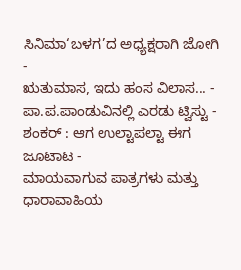ಸಿನಿಮಾ‘ಬಳಗ’ದ ಅಧ್ಯಕ್ಷರಾಗಿ ಜೋಗಿ -
ಋತುಮಾಸ, ಇದು ಹಂಸ ವಿಲಾಸ... -
ಪಾ.ಪ.ಪಾಂಡುವಿನಲ್ಲಿ ಎರಡು ಟ್ವಿಸ್ಟು -
ಶಂಕರ್ : ಆಗ ಉಲ್ಟಾಪಲ್ಟಾ ಈಗ ಜೂಟಾಟ -
ಮಾಯವಾಗುವ ಪಾತ್ರಗಳು ಮತ್ತು ಧಾರಾವಾಹಿಯ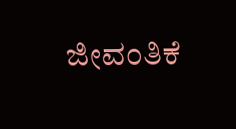ಜೀವಂತಿಕೆ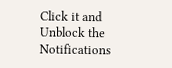Click it and Unblock the Notifications